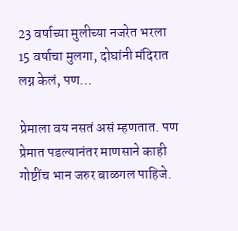23 वर्षाच्या मुलीच्या नजरेत भरला 15 वर्षाचा मुलगा, दोघांनी मंदिरात लग्न केलं, पण…

प्रेमाला वय नसतं असं म्हणतात. पण प्रेमात पडल्यानंतर माणसाने काही गोष्टींच भान जरुर बाळगल पाहिजे.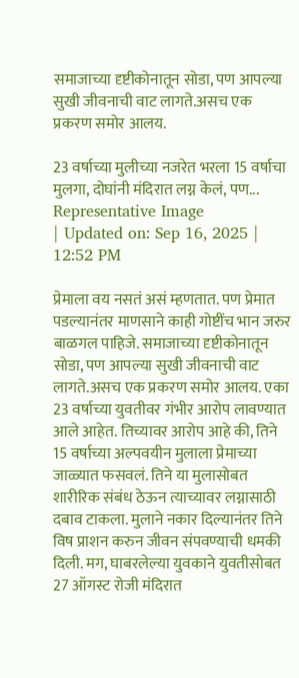समाजाच्या दृष्टीकोनातून सोडा, पण आपल्या सुखी जीवनाची वाट लागते.असच एक प्रकरण समोर आलय.

23 वर्षाच्या मुलीच्या नजरेत भरला 15 वर्षाचा मुलगा, दोघांनी मंदिरात लग्न केलं, पण...
Representative Image
| Updated on: Sep 16, 2025 | 12:52 PM

प्रेमाला वय नसतं असं म्हणतात. पण प्रेमात पडल्यानंतर माणसाने काही गोष्टींच भान जरुर बाळगल पाहिजे. समाजाच्या दृष्टीकोनातून सोडा, पण आपल्या सुखी जीवनाची वाट लागते.असच एक प्रकरण समोर आलय. एका 23 वर्षाच्या युवतीवर गंभीर आरोप लावण्यात आले आहेत. तिच्यावर आरोप आहे की, तिने 15 वर्षाच्या अल्पवयीन मुलाला प्रेमाच्या जाळ्यात फसवलं. तिने या मुलासोबत शारीरिक संबंध ठेऊन त्याच्यावर लग्नासाठी दबाव टाकला. मुलाने नकार दिल्यानंतर तिने विष प्राशन करुन जीवन संपवण्याची धमकी दिली. मग, घाबरलेल्या युवकाने युवतीसोबत 27 ऑगस्ट रोजी मंदिरात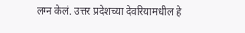लग्न केलं. उत्तर प्रदेशच्या देवरियामधील हे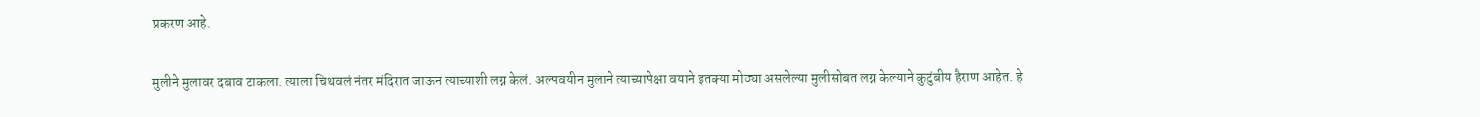प्रकरण आहे.

मुलीने मुलावर दबाव टाकला. त्याला चिथवलं नंतर मंदिरात जाऊन त्याच्याशी लग्न केलं. अल्पवयीन मुलाने त्याच्यापेक्षा वयाने इतक्या मोठ्या असलेल्या मुलीसोबत लग्न केल्याने कुटुंबीय हैराण आहेत. हे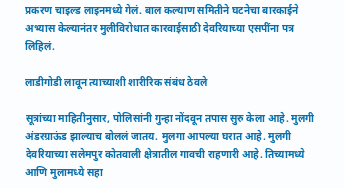प्रकरण चाइल्ड लाइनमध्ये गेलं. बाल कल्याण समितीने घटनेचा बारकाईने अभ्यास केल्यानंतर मुलीविरोधात कारवाईसाठी देवरियाच्या एसपींना पत्र लिहिलं.

लाडीगोडी लावून त्याच्याशी शारीरिक संबंध ठेवले

सूत्रांच्या माहितीनुसार, पोलिसांनी गुन्हा नोंदवून तपास सुरु केला आहे. मुलगी अंडरग्राऊंड झाल्याच बोललं जातय. मुलगा आपल्या घरात आहे. मुलगी देवरियाच्या सलेमपुर कोतवाली क्षेत्रातील गावची राहणारी आहे. तिच्यामध्ये आणि मुलामध्ये सहा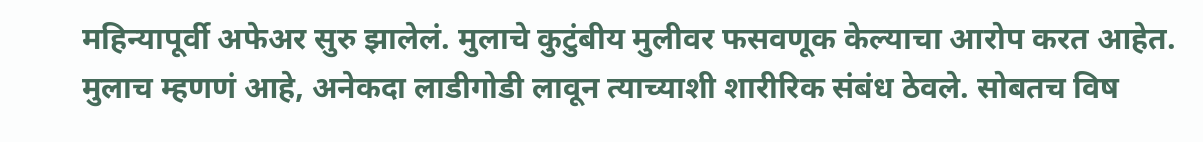महिन्यापूर्वी अफेअर सुरु झालेलं. मुलाचे कुटुंबीय मुलीवर फसवणूक केल्याचा आरोप करत आहेत. मुलाच म्हणणं आहे, अनेकदा लाडीगोडी लावून त्याच्याशी शारीरिक संबंध ठेवले. सोबतच विष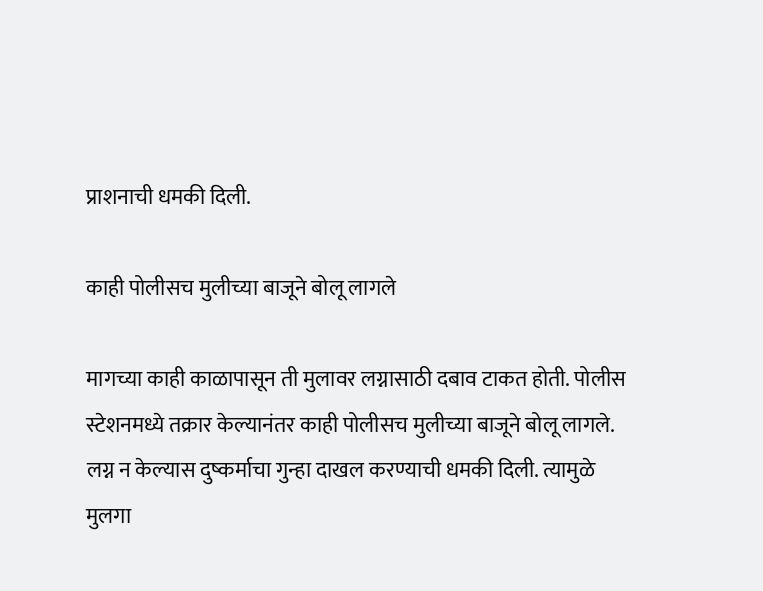प्राशनाची धमकी दिली.

काही पोलीसच मुलीच्या बाजूने बोलू लागले

मागच्या काही काळापासून ती मुलावर लग्नासाठी दबाव टाकत होती. पोलीस स्टेशनमध्ये तक्रार केल्यानंतर काही पोलीसच मुलीच्या बाजूने बोलू लागले. लग्न न केल्यास दुष्कर्माचा गुन्हा दाखल करण्याची धमकी दिली. त्यामुळे मुलगा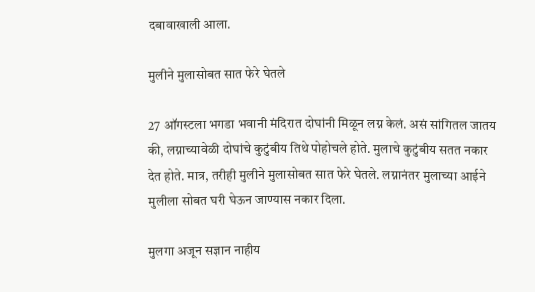दबावाखाली आला.

मुलीने मुलासोबत सात फेरे घेतले

27 ऑगस्टला भगडा भवानी मंदिरात दोघांनी मिळून लग्न केलं. असं सांगितल जातय की, लग्नाच्यावेळी दोघांचे कुटुंबीय तिथे पोहोचले होते. मुलाचे कुटुंबीय सतत नकार देत होते. मात्र, तरीही मुलीने मुलासोबत सात फेरे घेतले. लग्नानंतर मुलाच्या आईने मुलीला सोबत घरी घेऊन जाण्यास नकार दिला.

मुलगा अजून सज्ञान नाहीय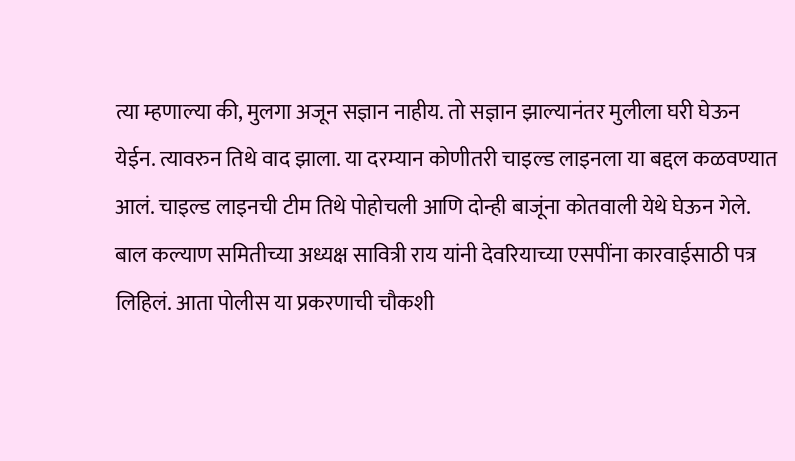त्या म्हणाल्या की, मुलगा अजून सज्ञान नाहीय. तो सज्ञान झाल्यानंतर मुलीला घरी घेऊन येईन. त्यावरुन तिथे वाद झाला. या दरम्यान कोणीतरी चाइल्ड लाइनला या बद्दल कळवण्यात आलं. चाइल्ड लाइनची टीम तिथे पोहोचली आणि दोन्ही बाजूंना कोतवाली येथे घेऊन गेले. बाल कल्याण समितीच्या अध्यक्ष सावित्री राय यांनी देवरियाच्या एसपींना कारवाईसाठी पत्र लिहिलं. आता पोलीस या प्रकरणाची चौकशी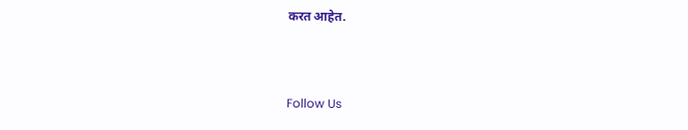करत आहेत.



Follow Us